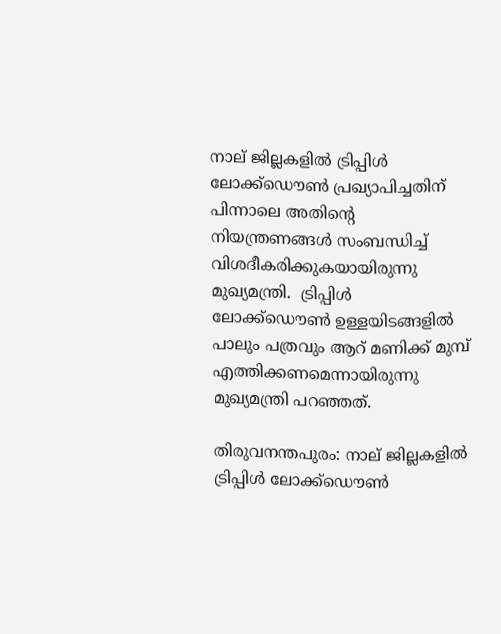നാല് ജില്ലകളിൽ ട്രിപ്പിൾ ലോക്ക്ഡൌൺ പ്രഖ്യാപിച്ചതിന് പിന്നാലെ അതിന്റെ നിയന്ത്രണങ്ങൾ സംബന്ധിച്ച്  വിശദീകരിക്കുകയായിരുന്നു മുഖ്യമന്ത്രി.  ട്രിപ്പിൾ ലോക്ക്ഡൌൺ ഉള്ളയിടങ്ങളിൽ പാലും പത്രവും ആറ് മണിക്ക് മുമ്പ് എത്തിക്കണമെന്നായിരുന്നു മുഖ്യമന്ത്രി പറഞ്ഞത്.

തിരുവനന്തപുരം: നാല് ജില്ലകളിൽ ട്രിപ്പിൾ ലോക്ക്ഡൌൺ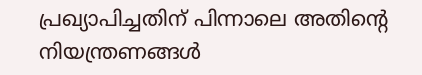പ്രഖ്യാപിച്ചതിന് പിന്നാലെ അതിന്റെ നിയന്ത്രണങ്ങൾ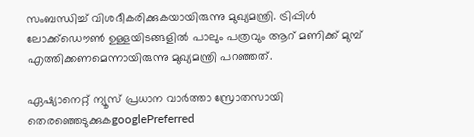സംബന്ധിച്ച് വിശദീകരിക്കുകയായിരുന്നു മുഖ്യമന്ത്രി. ട്രിപ്പിൾ ലോക്ക്ഡൌൺ ഉള്ളയിടങ്ങളിൽ പാലും പത്രവും ആറ് മണിക്ക് മുമ്പ് എത്തിക്കണമെന്നായിരുന്നു മുഖ്യമന്ത്രി പറഞ്ഞത്.

ഏഷ്യാനെറ്റ് ന്യൂസ് പ്രധാന വാർത്താ സ്രോതസായി തെരഞ്ഞെടുക്കുകgooglePreferred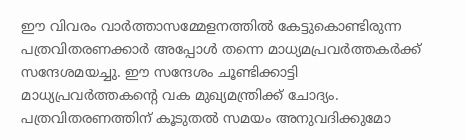ഈ വിവരം വാർത്താസമ്മേളനത്തിൽ കേട്ടുകൊണ്ടിരുന്ന പത്രവിതരണക്കാർ അപ്പോൾ തന്നെ മാധ്യമപ്രവർത്തകർക്ക് സന്ദേശമയച്ചു. ഈ സന്ദേശം ചൂണ്ടിക്കാട്ടി മാധ്യപ്രവർത്തകന്റെ വക മുഖ്യമന്ത്രിക്ക് ചോദ്യം. പത്രവിതരണത്തിന് കൂടുതൽ സമയം അനുവദിക്കുമോ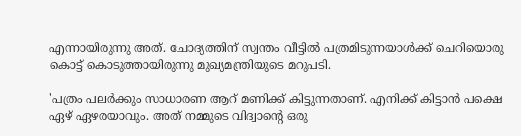എന്നായിരുന്നു അത്. ചോദ്യത്തിന് സ്വന്തം വീട്ടിൽ പത്രമിടുന്നയാൾക്ക് ചെറിയൊരു കൊട്ട് കൊടുത്തായിരുന്നു മുഖ്യമന്ത്രിയുടെ മറുപടി.

'പത്രം പലർക്കും സാധാരണ ആറ് മണിക്ക് കിട്ടുന്നതാണ്. എനിക്ക് കിട്ടാൻ പക്ഷെ ഏഴ് ഏഴരയാവും. അത് നമ്മുടെ വിദ്വാന്റെ ഒരു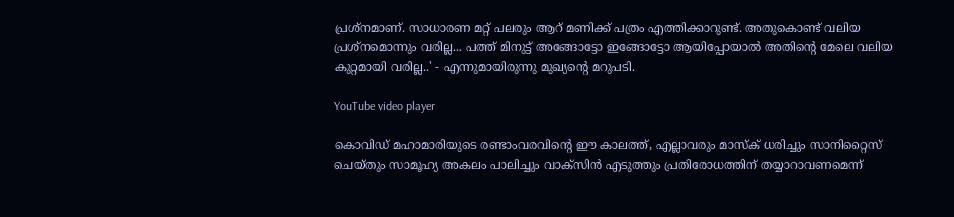പ്രശ്നമാണ്. സാധാരണ മറ്റ് പലരും ആറ് മണിക്ക് പത്രം എത്തിക്കാറുണ്ട്. അതുകൊണ്ട് വലിയ പ്രശ്നമൊന്നും വരില്ല... പത്ത് മിനുട്ട് അങ്ങോട്ടോ ഇങ്ങോട്ടോ ആയിപ്പോയാൽ അതിന്റെ മേലെ വലിയ കുറ്റമായി വരില്ല..' - എന്നുമായിരുന്നു മുഖ്യന്റെ മറുപടി.

YouTube video player

കൊവിഡ് മഹാമാരിയുടെ രണ്ടാംവരവിന്റെ ഈ കാലത്ത്, എല്ലാവരും മാസ്‌ക് ധരിച്ചും സാനിറ്റൈസ് ചെയ്തും സാമൂഹ്യ അകലം പാലിച്ചും വാക്‌സിന്‍ എടുത്തും പ്രതിരോധത്തിന് തയ്യാറാവണമെന്ന്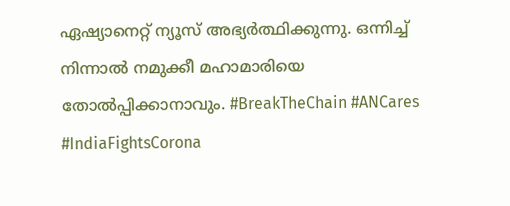ഏഷ്യാനെറ്റ് ന്യൂസ് അഭ്യര്‍ത്ഥിക്കുന്നു. ഒന്നിച്ച് നിന്നാല്‍ നമുക്കീ മഹാമാരിയെ തോല്‍പ്പിക്കാനാവും. #BreakTheChain #ANCares #IndiaFightsCorona